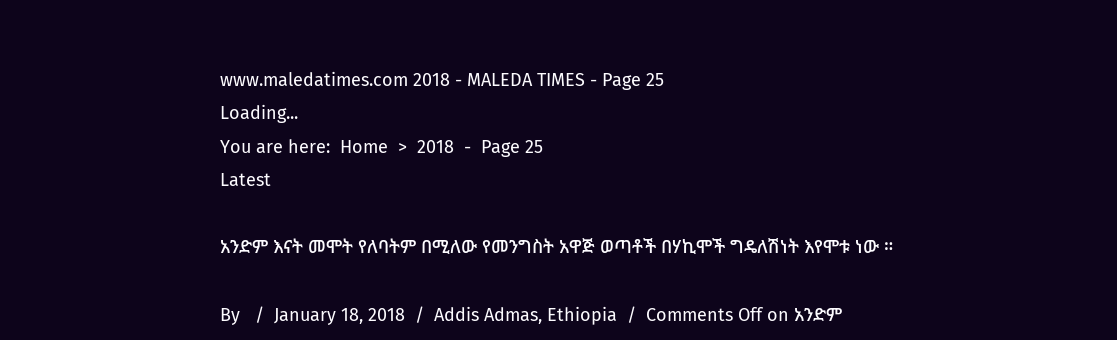www.maledatimes.com 2018 - MALEDA TIMES - Page 25
Loading...
You are here:  Home  >  2018  -  Page 25
Latest

አንድም እናት መሞት የለባትም በሚለው የመንግስት አዋጅ ወጣቶች በሃኪሞች ግዴለሽነት እየሞቱ ነው ።

By   /  January 18, 2018  /  Addis Admas, Ethiopia  /  Comments Off on አንድም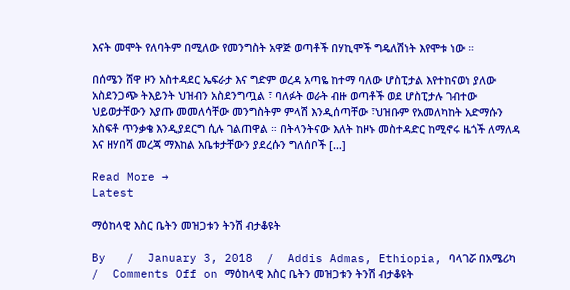እናት መሞት የለባትም በሚለው የመንግስት አዋጅ ወጣቶች በሃኪሞች ግዴለሽነት እየሞቱ ነው ።

በሰሜን ሸዋ ዞን አስተዳደር ኤፍራታ እና ግድም ወረዳ አጣዬ ከተማ ባለው ሆስፒታል እየተከናወነ ያለው አስደንጋጭ ትእይንት ህዝብን አስደንግጧል ፣ ባለፉት ወራት ብዙ ወጣቶች ወደ ሆስፒታሉ ገብተው ህይወታቸውን እያጡ መመለሳቸው መንግስትም ምላሽ እንዲሰጣቸው ፣ህዝቡም የአመለካከት አድማሱን አስፍቶ ጥንቃቄ እንዲያደርግ ሲሉ ገልጠዋል ። በትላንትናው እለት ከዞኑ መስተዳድር ከሚኖሩ ዜጎች ለማለዳ እና ዘሃበሻ መረጃ ማእከል አቤቱታቸውን ያደረሱን ግለሰቦች […]

Read More →
Latest

ማዕከላዊ እስር ቤትን መዝጋቱን ትንሽ ብታቆዩት

By   /  January 3, 2018  /  Addis Admas, Ethiopia, ባላገሯ በአሜሪካ  /  Comments Off on ማዕከላዊ እስር ቤትን መዝጋቱን ትንሽ ብታቆዩት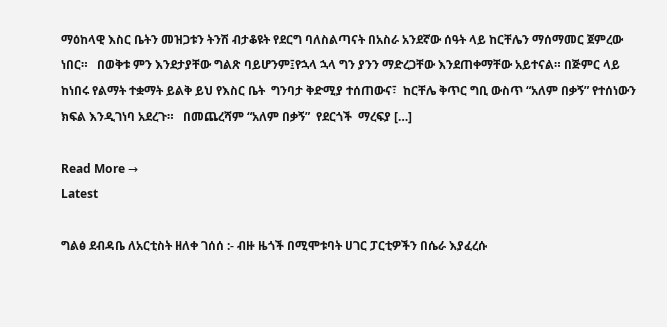ማዕከላዊ እስር ቤትን መዝጋቱን ትንሽ ብታቆዩት የደርግ ባለስልጣናት በአስራ አንደኛው ሰዓት ላይ ከርቸሌን ማሰማመር ጀምረው ነበር።   በወቅቱ ምን እንደታያቸው ግልጽ ባይሆንም፤የኋላ ኋላ ግን ያንን ማድረጋቸው እንደጠቀማቸው አይተናል። በጅምር ላይ ከነበሩ የልማት ተቋማት ይልቅ ይህ የእስር ቤት  ግንባታ ቅድሚያ ተሰጠውና፣  ከርቸሌ ቅጥር ግቢ ውስጥ “አለም በቃኝ” የተሰነውን ክፍል እንዲገነባ አደረጉ።   በመጨረሻም “አለም በቃኝ”  የደርጎች  ማረፍያ […]

Read More →
Latest

ግልፅ ደብዳቤ ለአርቲስት ዘለቀ ገሰሰ :- ብዙ ዜጎች በሚሞቱባት ሀገር ፓርቲዎችን በሴራ እያፈረሱ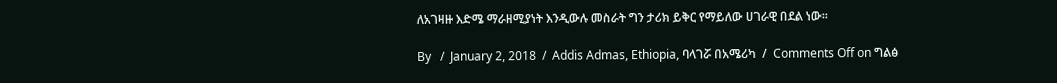ለአገዛዙ እድሜ ማራዘሚያነት እንዲውሉ መስራት ግን ታሪክ ይቅር የማይለው ሀገራዊ በደል ነው።

By   /  January 2, 2018  /  Addis Admas, Ethiopia, ባላገሯ በአሜሪካ  /  Comments Off on ግልፅ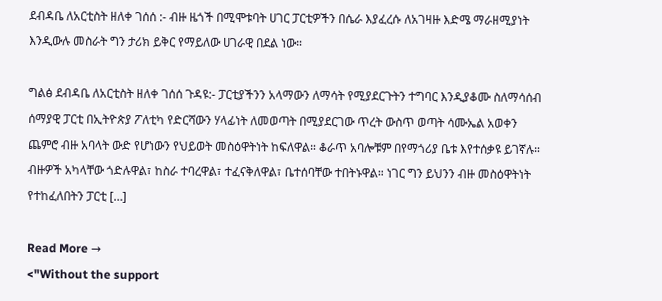ደብዳቤ ለአርቲስት ዘለቀ ገሰሰ :- ብዙ ዜጎች በሚሞቱባት ሀገር ፓርቲዎችን በሴራ እያፈረሱ ለአገዛዙ እድሜ ማራዘሚያነት እንዲውሉ መስራት ግን ታሪክ ይቅር የማይለው ሀገራዊ በደል ነው።

ግልፅ ደብዳቤ ለአርቲስት ዘለቀ ገሰሰ ጉዳዩ:- ፓርቲያችንን አላማውን ለማሳት የሚያደርጉትን ተግባር እንዲያቆሙ ስለማሳሰብ ሰማያዊ ፓርቲ በኢትዮጵያ ፖለቲካ የድርሻውን ሃላፊነት ለመወጣት በሚያደርገው ጥረት ውስጥ ወጣት ሳሙኤል አወቀን ጨምሮ ብዙ አባላት ውድ የሆነውን የህይወት መስዕዋትነት ከፍለዋል። ቆራጥ አባሎቹም በየማጎሪያ ቤቱ እየተሰቃዩ ይገኛሉ። ብዙዎች አካላቸው ጎድሉዋል፣ ከስራ ተባረዋል፣ ተፈናቅለዋል፣ ቤተሰባቸው ተበትኑዋል። ነገር ግን ይህንን ብዙ መስዕዋትነት የተከፈለበትን ፓርቲ […]

Read More →
<"Without the support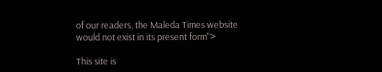of our readers, the Maleda Times website would not exist in its present form">

This site is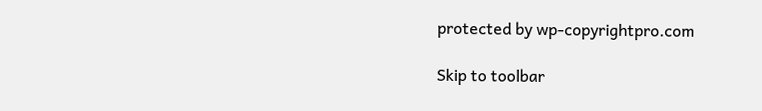protected by wp-copyrightpro.com

Skip to toolbar